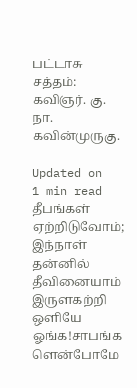பட்டாசு சத்தம்: கவிஞர். கு. நா. கவின்முருகு.

Updated on
1 min read
தீபங்கள் ஏற்றிடுவோம்; இந்நாள் தன்னில்    தீவினையாம் இருளகற்றி ஒளியே ஓங்க!சாபங்க ளென்போமே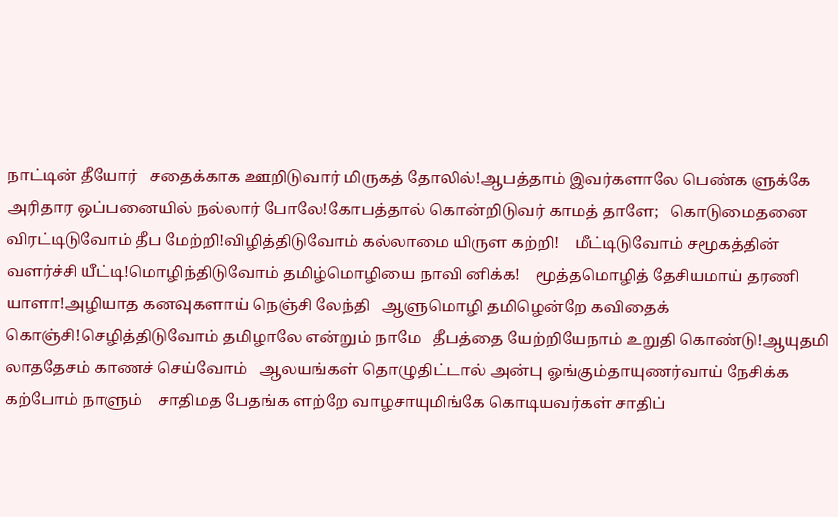நாட்டின் தீயோர்   சதைக்காக ஊறிடுவார் மிருகத் தோலில்!ஆபத்தாம் இவர்களாலே பெண்க ளுக்கே   அரிதார ஒப்பனையில் நல்லார் போலே!கோபத்தால் கொன்றிடுவர் காமத் தாளே;   கொடுமைதனை விரட்டிடுவோம் தீப மேற்றி!விழித்திடுவோம் கல்லாமை யிருள கற்றி!    மீட்டிடுவோம் சமூகத்தின் வளர்ச்சி யீட்டி!மொழிந்திடுவோம் தமிழ்மொழியை நாவி னிக்க!    மூத்தமொழித் தேசியமாய் தரணி யாளா!அழியாத கனவுகளாய் நெஞ்சி லேந்தி   ஆளுமொழி தமிழென்றே கவிதைக் கொஞ்சி!செழித்திடுவோம் தமிழாலே என்றும் நாமே   தீபத்தை யேற்றியேநாம் உறுதி கொண்டு!ஆயுதமி லாததேசம் காணச் செய்வோம்   ஆலயங்கள் தொழுதிட்டால் அன்பு ஓங்கும்தாயுணர்வாய் நேசிக்க கற்போம் நாளும்    சாதிமத பேதங்க ளற்றே வாழசாயுமிங்கே கொடியவர்கள் சாதிப்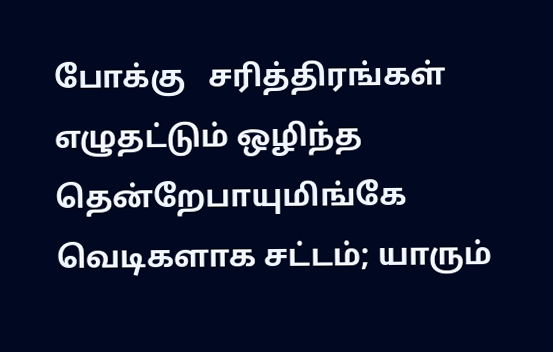போக்கு   சரித்திரங்கள் எழுதட்டும் ஒழிந்த தென்றேபாயுமிங்கே வெடிகளாக சட்டம்; யாரும்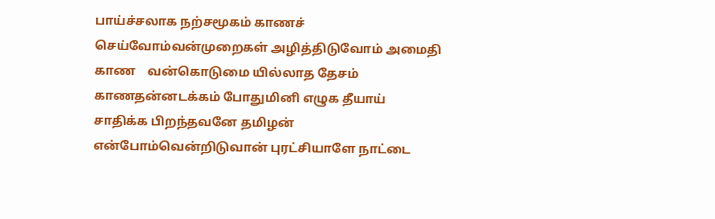பாய்ச்சலாக நற்சமூகம் காணச் செய்வோம்வன்முறைகள் அழித்திடுவோம் அமைதி காண    வன்கொடுமை யில்லாத தேசம் காணதன்னடக்கம் போதுமினி எழுக தீயாய்    சாதிக்க பிறந்தவனே தமிழன் என்போம்வென்றிடுவான் புரட்சியாளே நாட்டை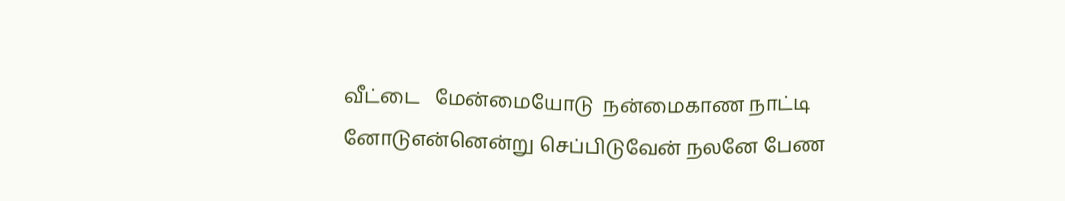வீட்டை   மேன்மையோடு  நன்மைகாண நாட்டி னோடுஎன்னென்று செப்பிடுவேன் நலனே பேண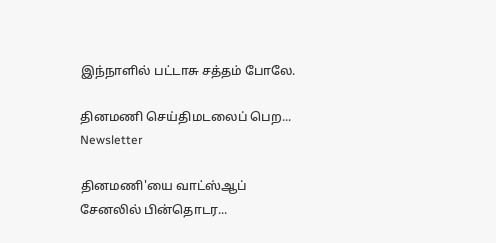இந்நாளில் பட்டாசு சத்தம் போலே.

தினமணி செய்திமடலைப் பெற... Newsletter

தினமணி'யை வாட்ஸ்ஆப் சேனலில் பின்தொடர...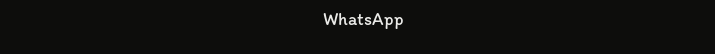WhatsApp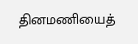தினமணியைத்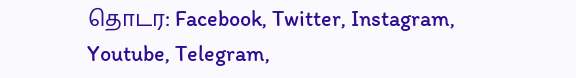தொடர: Facebook, Twitter, Instagram, Youtube, Telegram,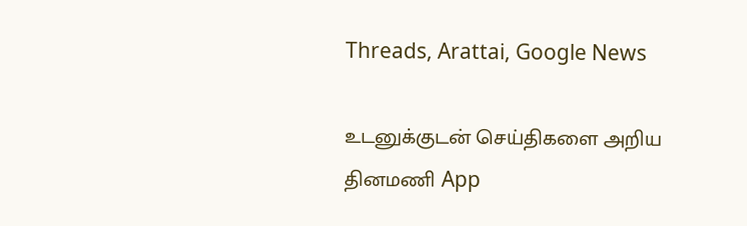Threads, Arattai, Google News

உடனுக்குடன் செய்திகளை அறிய தினமணி App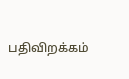பதிவிறக்கம்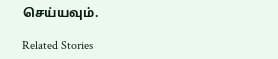செய்யவும்.

Related Stories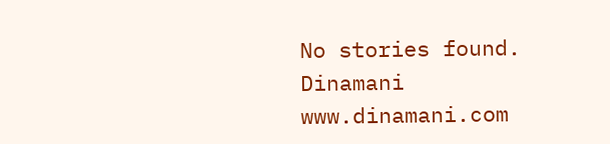No stories found.
Dinamani
www.dinamani.com